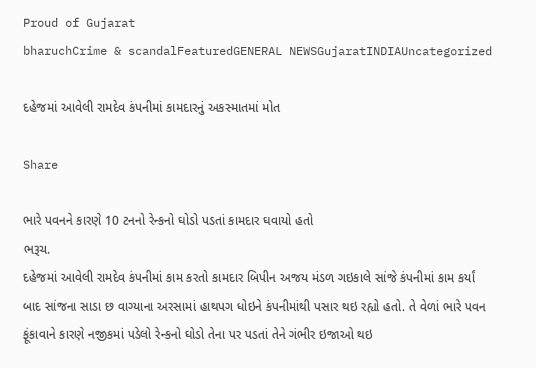Proud of Gujarat
bharuchCrime & scandalFeaturedGENERAL NEWSGujaratINDIAUncategorized

દહેજમાં આવેલી રામદેવ કંપનીમાં કામદારનું અકસ્માતમાં મોત

Share

ભારે પવનને કારણે 10 ટનનો રેન્કનો ઘોડો પડતાં કામદાર ઘવાયો હતો
ભરૂચ.
દહેજમાં આવેલી રામદેવ કંપનીમાં કામ કરતો કામદાર બિપીન અજય મંડળ ગઇકાલે સાંજે કંપનીમાં કામ કર્યાં બાદ સાંજના સાડા છ વાગ્યાના અરસામાં હાથપગ ધોઇને કંપનીમાંથી પસાર થઇ રહ્યો હતો. તે વેળાં ભારે પવન ફૂંકાવાને કારણે નજીકમાં પડેલો રેન્કનો ઘોડો તેના પર પડતાં તેને ગંભીર ઇજાઓ થઇ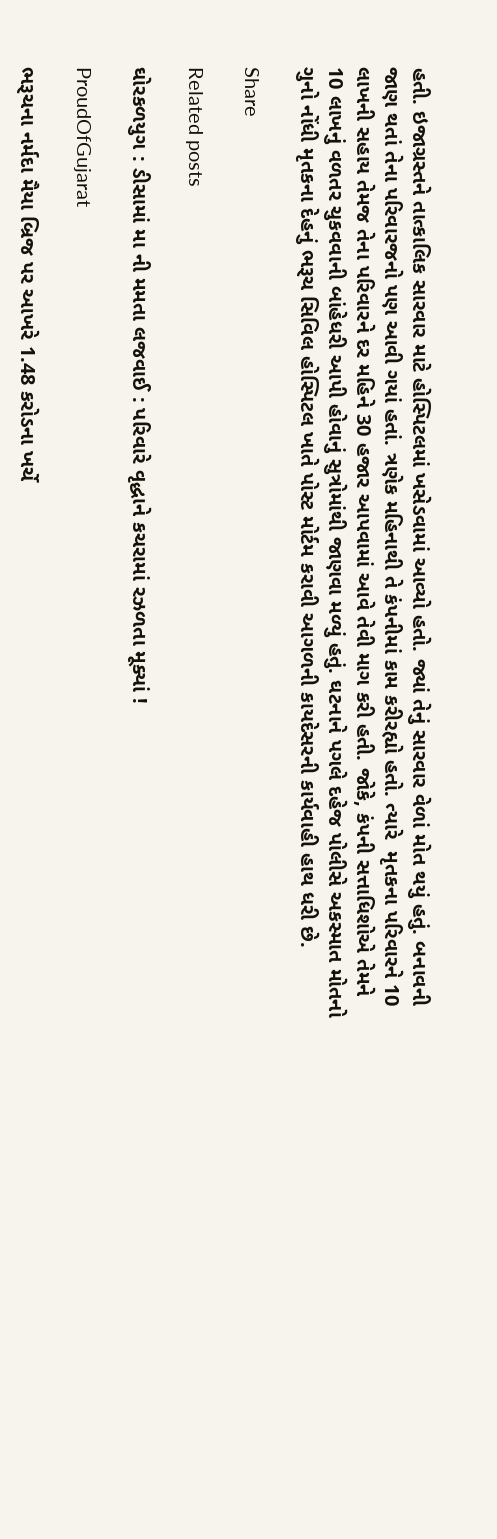હતી. ઇજાગ્રસ્તને તાત્કાલિક સારવાર માટે હોસ્પિટલમાં ખસેડવામાં આવ્યો હતો. જ્યાં તેનું સારવાર વેળાં મોત થયું હતું. બનાવની જાણ થતાં તેના પરિવારજનો પણ આવી ગયાં હતાં. ત્રણેક મહિનાથી તે કંપનીમાં કામ કરીરહ્યો હતો. ત્યારે  મૃતકના પરિવારને 10 લાખની સહાય તેમજ તેના પરિવારને દર મહિને 30 હજાર આપવામાં આવે તેવી માગ કરી હતી. જોકે, કંપની સત્તાધિશોએ તેમને 10 લાખનું વળતર ચુકવવાની બાંહેધરી આપી હોવાનું સુત્રોમાંથી જાણવા મળ્યું હતું. ઘટનાને પગલે દહેજ પોલીસે અકસ્માત મોતનો ગુનો નોંધી મૃતકના દેહનું ભરૂચ સિવિલ હોસ્પિટલ ખાતે પોસ્ટ મોર્ટમ કરાવી આગળની કાયદેસરની કાર્યવાહી હાથ ધરી છે.

Share

Related posts

ઘોરકળયુગ : ડીસામાં મા ની મમતા લજવાઈ : પરિવારે વૃદ્ધાને કચરામાં રઝળતા મૂક્યાં !

ProudOfGujarat

ભરૂચના નર્મદા મૈયા બ્રિજ પર આખરે 1.48 કરોડના ખર્ચે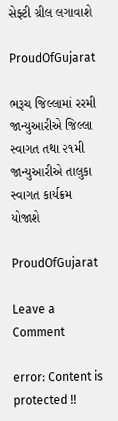સેફ્ટી ગ્રીલ લગાવાશે

ProudOfGujarat

ભરૂચ જિલ્લામાં રરમી જાન્યુઆરીએ જિલ્લા સ્વાગત તથા ૨૧મી જાન્યુઆરીએ તાલુકા સ્વાગત કાર્યક્રમ યોજાશે

ProudOfGujarat

Leave a Comment

error: Content is protected !!